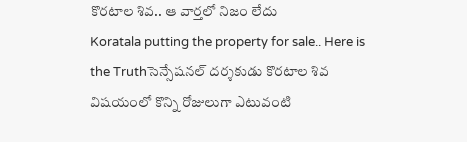కొరటాల శివ.. ఆ వార్తలో నిజం లేదు
Koratala putting the property for sale.. Here is the Truthసెన్సేషనల్ దర్శకుడు కొరటాల శివ విషయంలో కొన్ని రోజులుగా ఎటువంటి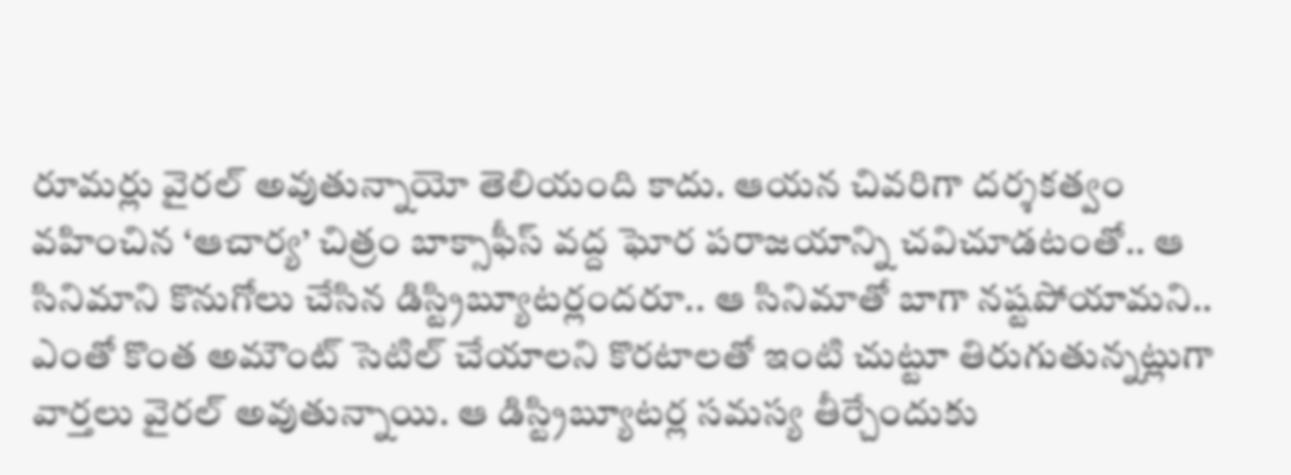రూమర్లు వైరల్ అవుతున్నాయో తెలియంది కాదు. ఆయన చివరిగా దర్శకత్వం వహించిన ‘ఆచార్య’ చిత్రం బాక్సాఫీస్ వద్ద ఘోర పరాజయాన్ని చవిచూడటంతో.. ఆ సినిమాని కొనుగోలు చేసిన డిస్ట్రిబ్యూటర్లందరూ.. ఆ సినిమాతో బాగా నష్టపోయామని.. ఎంతో కొంత అమౌంట్ సెటిల్ చేయాలని కొరటాలతో ఇంటి చుట్టూ తిరుగుతున్నట్లుగా వార్తలు వైరల్ అవుతున్నాయి. ఆ డిస్ట్రిబ్యూటర్ల సమస్య తీర్చేందుకు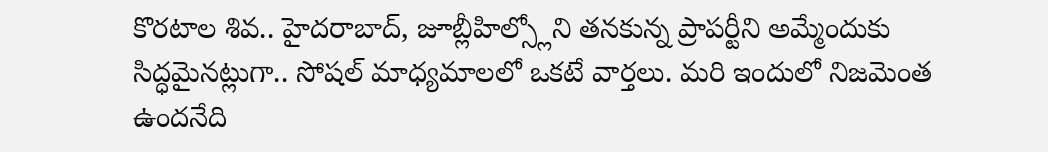కొరటాల శివ.. హైదరాబాద్, జూబ్లీహిల్స్లోని తనకున్న ప్రాపర్టీని అమ్మేందుకు సిద్ధమైనట్లుగా.. సోషల్ మాధ్యమాలలో ఒకటే వార్తలు. మరి ఇందులో నిజమెంత ఉందనేది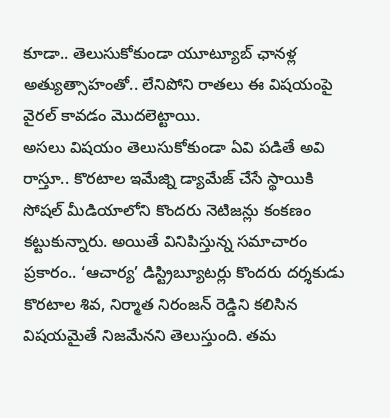కూడా.. తెలుసుకోకుండా యూట్యూబ్ ఛానళ్ల అత్యుత్సాహంతో.. లేనిపోని రాతలు ఈ విషయంపై వైరల్ కావడం మొదలెట్టాయి.
అసలు విషయం తెలుసుకోకుండా ఏవి పడితే అవి రాస్తూ.. కొరటాల ఇమేజ్ని డ్యామేజ్ చేసే స్థాయికి సోషల్ మీడియాలోని కొందరు నెటిజన్లు కంకణం కట్టుకున్నారు. అయితే వినిపిస్తున్న సమాచారం ప్రకారం.. ‘ఆచార్య’ డిస్ట్రిబ్యూటర్లు కొందరు దర్శకుడు కొరటాల శివ, నిర్మాత నిరంజన్ రెడ్డిని కలిసిన విషయమైతే నిజమేనని తెలుస్తుంది. తమ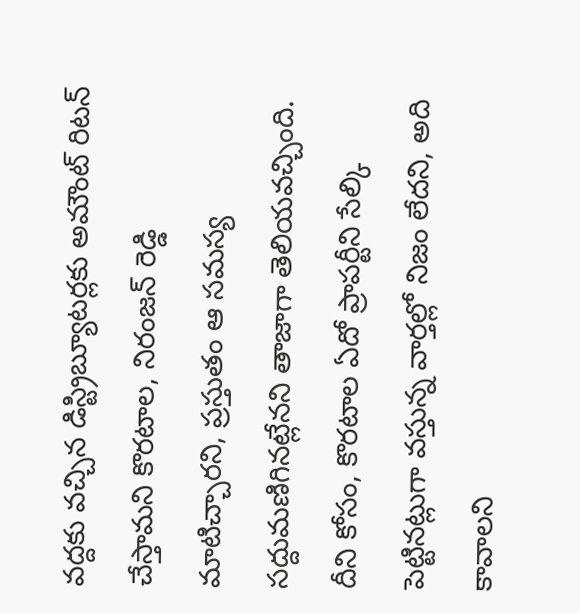వద్దకు వచ్చిన డిస్ట్రిబ్యూటర్లకు అమౌంట్ రిటన్ చేస్తామని కొరటాల, నిరంజన్ రెడ్డి మాటిచ్చారని, ప్రస్తుతం ఆ సమస్య సద్దుమణిగినట్లేనని తాజాగా తెలియవచ్చింది. దీని కోసం, కొరటాల ఏదో ప్రాపర్టీని సేల్కి పెట్టినట్లుగా వస్తున్న వార్తల్లో నిజం లేదని, అది కావాలని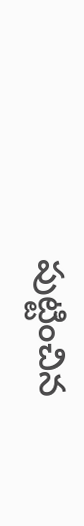పుట్టించిన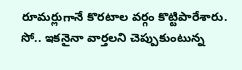రూమర్లుగానే కొరటాల వర్గం కొట్టిపారేశారు. సో.. ఇకనైనా వార్తలని చెప్పుకుంటున్న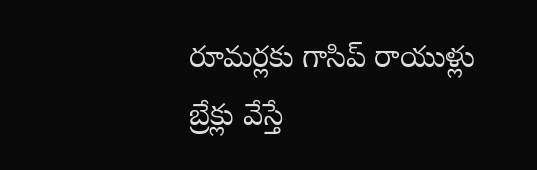రూమర్లకు గాసిప్ రాయుళ్లు బ్రేక్లు వేస్తే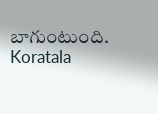బాగుంటుంది.
Koratala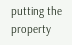putting the property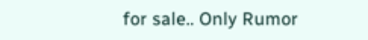for sale.. Only Rumor